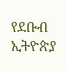የደቡብ ኢትዮጵያ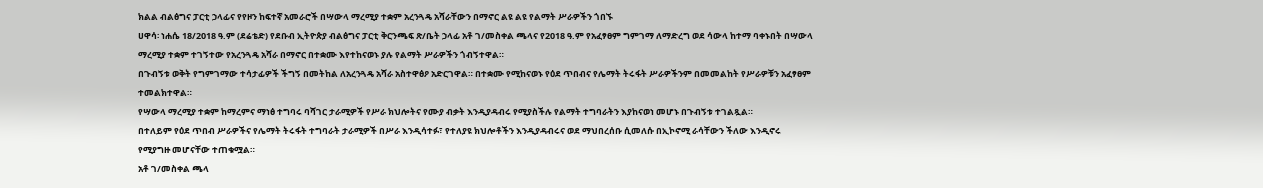ክልል ብልፅግና ፓርቲ ኃላፊና የየዞን ከፍተኛ አመራሮች በሣውላ ማረሚያ ተቋም አረንጓዴ አሻራቸውን በማኖር ልዩ ልዩ የልማት ሥራዎችን ጎበኙ
ሀዋሳ፡ ነሐሴ 18/2018 ዓ.ም (ደሬቴድ) የደቡብ ኢትዮጵያ ብልፅግና ፓርቲ ቅርንጫፍ ጽ/ቤት ኃላፊ አቶ ገ/መስቀል ጫላና የ2018 ዓ.ም የአፈፃፀም ግምገማ ለማድረግ ወደ ሳውላ ከተማ ባቀኑበት በሣውላ ማረሚያ ተቋም ተገኝተው የአረንጓዴ አሻራ በማኖር በተቋሙ እየተከናወኑ ያሉ የልማት ሥራዎችን ጎብኝተዋል።
በጉብኝቱ ወቅት የግምገማው ተሳታፊዎች ችግኝ በመትከል ለአረንጓዴ አሻራ አስተዋፅዖ አድርገዋል። በተቋሙ የሚከናወኑ የዕደ ጥበብና የሌማት ትሩፋት ሥራዎችንም በመመልከት የሥራዎቹን አፈፃፀም ተመልክተዋል።
የሣውላ ማረሚያ ተቋም ከማረምና ማነፅ ተግባሩ ባሻገር ታራሚዎች የሥራ ክህሎትና የሙያ ብቃት እንዲያዳብሩ የሚያስችሉ የልማት ተግባራትን እያከናወነ መሆኑ በጉብኝቱ ተገልጿል።
በተለይም የዕደ ጥበብ ሥራዎችና የሌማት ትሩፋት ተግባራት ታራሚዎች በሥራ እንዲሳተፉ፣ የተለያዩ ክህሎቶችን እንዲያዳብሩና ወደ ማህበረሰቡ ሲመለሱ በኢኮኖሚ ራሳቸውን ችለው እንዲኖሩ የሚያግዙ መሆናቸው ተጠቁሟል።
አቶ ገ/መስቀል ጫላ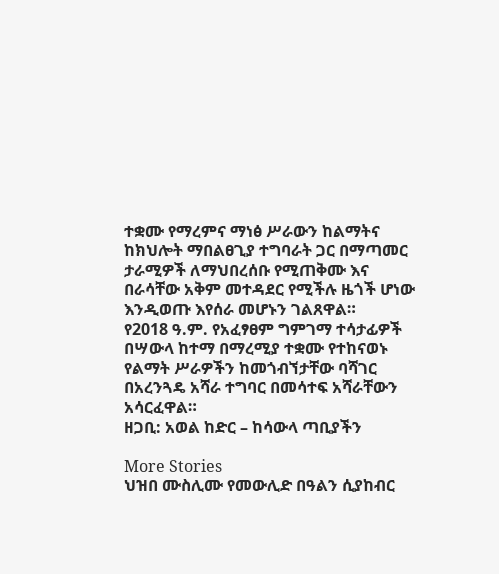ተቋሙ የማረምና ማነፅ ሥራውን ከልማትና ከክህሎት ማበልፀጊያ ተግባራት ጋር በማጣመር ታራሚዎች ለማህበረሰቡ የሚጠቅሙ እና በራሳቸው አቅም መተዳደር የሚችሉ ዜጎች ሆነው እንዲወጡ እየሰራ መሆኑን ገልጸዋል።
የ2018 ዓ.ም. የአፈፃፀም ግምገማ ተሳታፊዎች በሣውላ ከተማ በማረሚያ ተቋሙ የተከናወኑ የልማት ሥራዎችን ከመጎብኘታቸው ባሻገር በአረንጓዴ አሻራ ተግባር በመሳተፍ አሻራቸውን አሳርፈዋል።
ዘጋቢ: አወል ከድር – ከሳውላ ጣቢያችን

More Stories
ህዝበ ሙስሊሙ የመውሊድ በዓልን ሲያከብር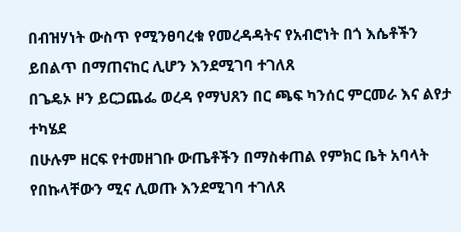በብዝሃነት ውስጥ የሚንፀባረቁ የመረዳዳትና የአብሮነት በጎ እሴቶችን ይበልጥ በማጠናከር ሊሆን እንደሚገባ ተገለጸ
በጌዴኦ ዞን ይርጋጨፌ ወረዳ የማህጸን በር ጫፍ ካንሰር ምርመራ እና ልየታ ተካሄደ
በሁሉም ዘርፍ የተመዘገቡ ውጤቶችን በማስቀጠል የምክር ቤት አባላት የበኩላቸውን ሚና ሊወጡ እንደሚገባ ተገለጸ